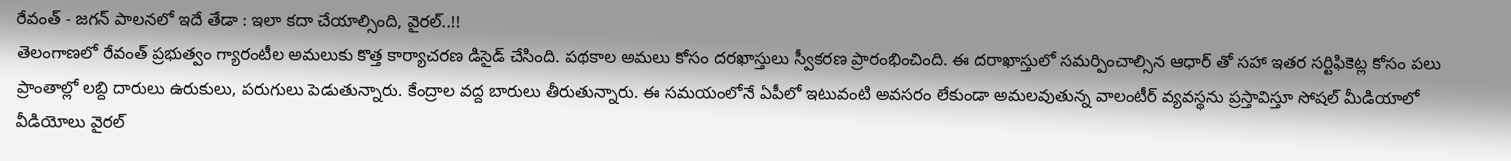రేవంత్ - జగన్ పాలనలో ఇదే తేడా : ఇలా కదా చేయాల్సింది, వైరల్..!!
తెలంగాణలో రేవంత్ ప్రభుత్వం గ్యారంటీల అమలుకు కొత్త కార్యాచరణ డిసైడ్ చేసింది. పథకాల అమలు కోసం దరఖాస్తులు స్వీకరణ ప్రారంభించింది. ఈ దరాఖాస్తులో సమర్పించాల్సిన ఆధార్ తో సహా ఇతర సర్టిఫికెట్ల కోసం పలు ప్రాంతాల్లో లబ్ది దారులు ఉరుకులు, పరుగులు పెడుతున్నారు. కేంద్రాల వద్ద బారులు తీరుతున్నారు. ఈ సమయంలోనే ఏపీలో ఇటువంటి అవసరం లేకుండా అమలవుతున్న వాలంటీర్ వ్యవస్థను ప్రస్తావిస్తూ సోషల్ మీడియాలో వీడియోలు వైరల్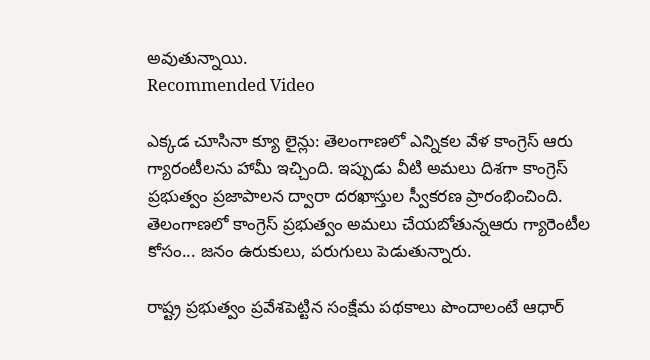అవుతున్నాయి.
Recommended Video

ఎక్కడ చూసినా క్యూ లైన్లు: తెలంగాణలో ఎన్నికల వేళ కాంగ్రెస్ ఆరు గ్యారంటీలను హామీ ఇచ్చింది. ఇప్పుడు వీటి అమలు దిశగా కాంగ్రెస్ ప్రభుత్వం ప్రజాపాలన ద్వారా దరఖాస్తుల స్వీకరణ ప్రారంభించింది. తెలంగాణలో కాంగ్రెస్ ప్రభుత్వం అమలు చేయబోతున్నఆరు గ్యారెంటీల కోసం... జనం ఉరుకులు, పరుగులు పెడుతున్నారు.

రాష్ట్ర ప్రభుత్వం ప్రవేశపెట్టిన సంక్షేమ పథకాలు పొందాలంటే ఆధార్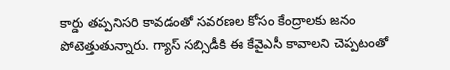కార్డు తప్పనిసరి కావడంతో సవరణల కోసం కేంద్రాలకు జనం పోటెత్తుతున్నారు. గ్యాస్ సబ్సిడీకి ఈ కేవైఎసీ కావాలని చెప్పటంతో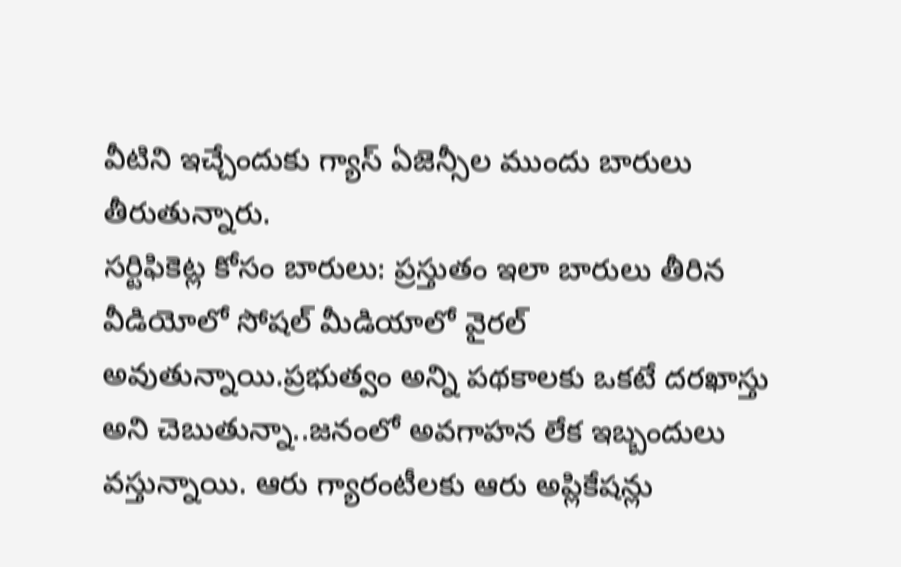వీటిని ఇచ్చేందుకు గ్యాస్ ఏజెన్సీల ముందు బారులు తీరుతున్నారు.
సర్టిఫికెట్ల కోసం బారులు: ప్రస్తుతం ఇలా బారులు తీరిన వీడియోలో సోషల్ మీడియాలో వైరల్ అవుతున్నాయి.ప్రభుత్వం అన్ని పథకాలకు ఒకటే దరఖాస్తు అని చెబుతున్నా..జనంలో అవగాహన లేక ఇబ్బందులు వస్తున్నాయి. ఆరు గ్యారంటీలకు ఆరు అప్లికేషన్లు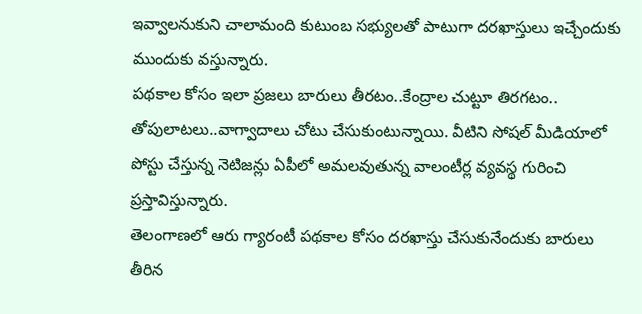ఇవ్వాలనుకుని చాలామంది కుటుంబ సభ్యులతో పాటుగా దరఖాస్తులు ఇచ్చేందుకు ముందుకు వస్తున్నారు.
పథకాల కోసం ఇలా ప్రజలు బారులు తీరటం..కేంద్రాల చుట్టూ తిరగటం.. తోపులాటలు..వాగ్వాదాలు చోటు చేసుకుంటున్నాయి. వీటిని సోషల్ మీడియాలో పోస్టు చేస్తున్న నెటిజన్లు ఏపీలో అమలవుతున్న వాలంటీర్ల వ్యవస్థ గురించి ప్రస్తావిస్తున్నారు.
తెలంగాణలో ఆరు గ్యారంటీ పథకాల కోసం దరఖాస్తు చేసుకునేందుకు బారులు తీరిన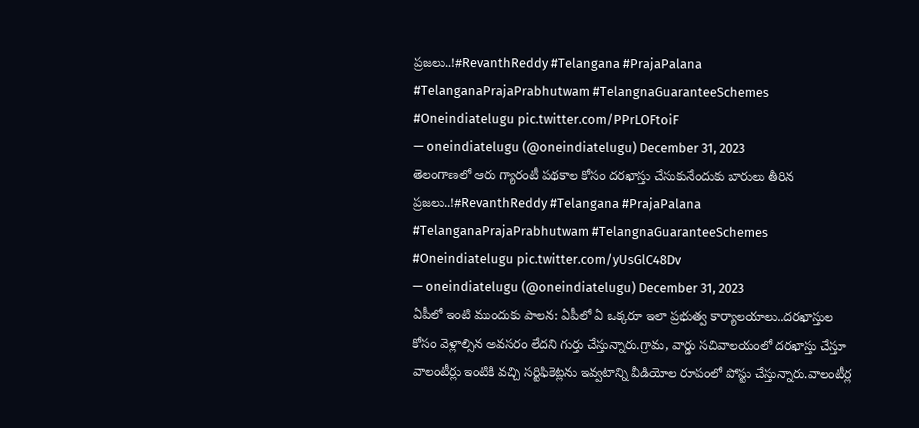ప్రజలు..!#RevanthReddy #Telangana #PrajaPalana #TelanganaPrajaPrabhutwam #TelangnaGuaranteeSchemes #Oneindiatelugu pic.twitter.com/PPrLOFtoiF
— oneindiatelugu (@oneindiatelugu) December 31, 2023
తెలంగాణలో ఆరు గ్యారంటీ పథకాల కోసం దరఖాస్తు చేసుకునేందుకు బారులు తీరిన ప్రజలు..!#RevanthReddy #Telangana #PrajaPalana #TelanganaPrajaPrabhutwam #TelangnaGuaranteeSchemes #Oneindiatelugu pic.twitter.com/yUsGlC48Dv
— oneindiatelugu (@oneindiatelugu) December 31, 2023
ఏపీలో ఇంటి ముందుకు పాలన: ఏపీలో ఏ ఒక్కరూ ఇలా ప్రభుత్వ కార్యాలయాలు..దరఖాస్తుల కోసం వెళ్లాల్సిన అవసరం లేదని గుర్తు చేస్తున్నారు.గ్రామ, వార్డు సచివాలయంలో దరఖాస్తు చేస్తూ వాలంటీర్లు ఇంటికి వచ్చి సర్టిఫికెట్లను ఇవ్వటాన్ని వీడియోల రూపంలో పోస్టు చేస్తున్నారు.వాలంటీర్ల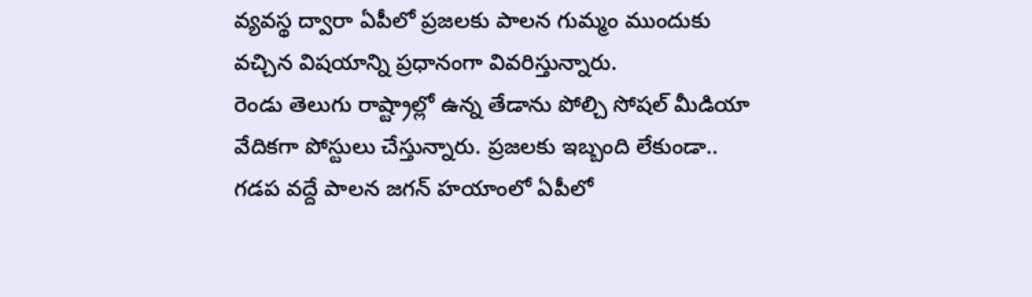వ్యవస్థ ద్వారా ఏపీలో ప్రజలకు పాలన గుమ్మం ముందుకు వచ్చిన విషయాన్ని ప్రధానంగా వివరిస్తున్నారు.
రెండు తెలుగు రాష్ట్రాల్లో ఉన్న తేడాను పోల్చి సోషల్ మీడియా వేదికగా పోస్టులు చేస్తున్నారు. ప్రజలకు ఇబ్బంది లేకుండా.. గడప వద్దే పాలన జగన్ హయాంలో ఏపీలో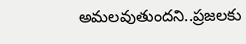అమలవుతుందని..ప్రజలకు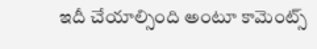ఇదీ చేయాల్సింది అంటూ కామెంట్స్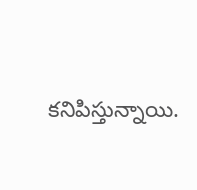కనిపిస్తున్నాయి.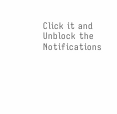Click it and Unblock the Notifications